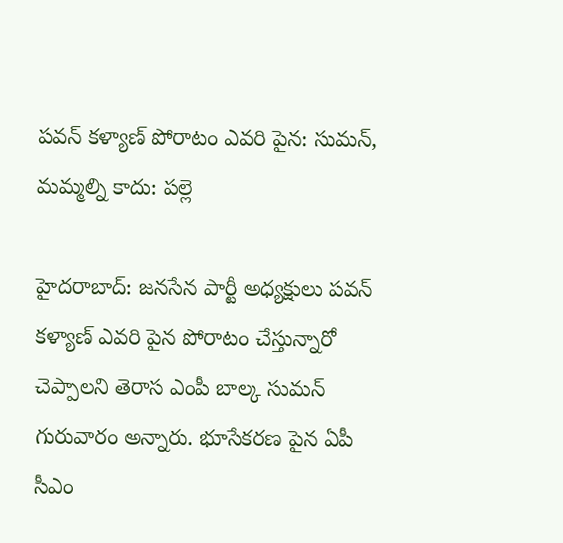పవన్ కళ్యాణ్ పోరాటం ఎవరి పైన: సుమన్, మమ్మల్ని కాదు: పల్లె

హైదరాబాద్: జనసేన పార్టీ అధ్యక్షులు పవన్ కళ్యాణ్ ఎవరి పైన పోరాటం చేస్తున్నారో చెప్పాలని తెరాస ఎంపీ బాల్క సుమన్ గురువారం అన్నారు. భూసేకరణ పైన ఏపీ సీఎం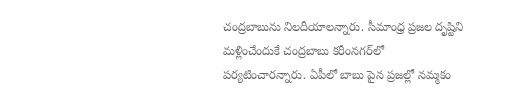చంద్రబాబును నిలదీయాలన్నారు. సీమాంధ్ర ప్రజల దృష్టిని మళ్లించేందుకే చంద్రబాబు కరీంనగర్‌లో పర్యటించారన్నారు. ఏపీలో బాబు పైన ప్రజల్లో నమ్మకం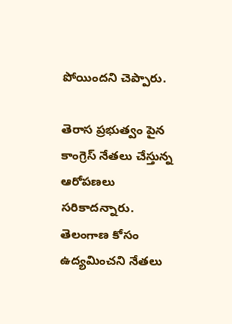పోయిందని చెప్పారు.

తెరాస ప్రభుత్వం పైన కాంగ్రెస్ నేతలు చేస్తున్న ఆరోపణలు సరికాదన్నారు. తెలంగాణ కోసం ఉద్యమించని నేతలు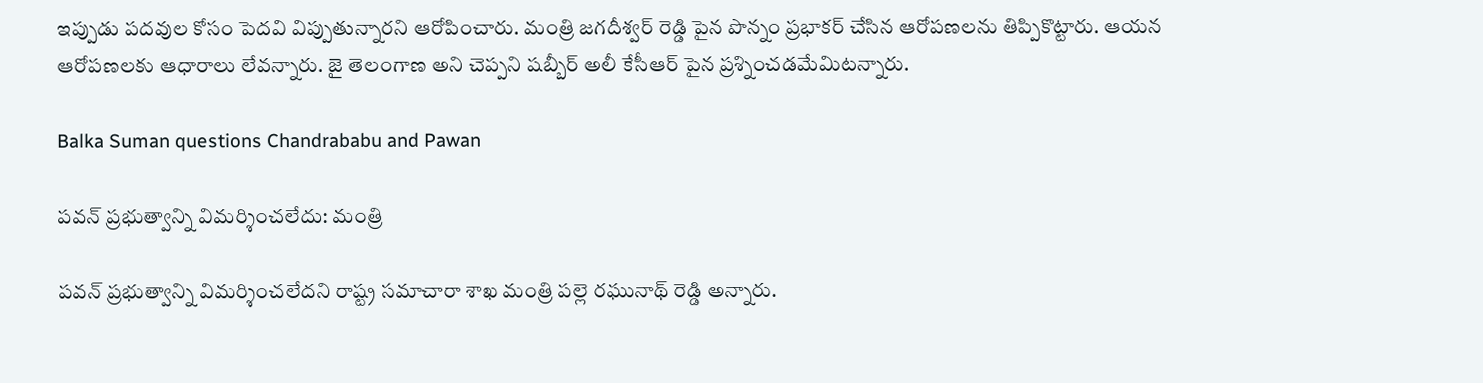ఇప్పుడు పదవుల కోసం పెదవి విప్పుతున్నారని ఆరోపించారు. మంత్రి జగదీశ్వర్ రెడ్డి పైన పొన్నం ప్రభాకర్ చేసిన ఆరోపణలను తిప్పికొట్టారు. ఆయన ఆరోపణలకు ఆధారాలు లేవన్నారు. జై తెలంగాణ అని చెప్పని షబ్బీర్ అలీ కేసీఆర్ పైన ప్రశ్నించడమేమిటన్నారు.

Balka Suman questions Chandrababu and Pawan

పవన్‌ ప్రభుత్వాన్ని విమర్శించలేదు: మంత్రి

పవన్‌ ప్రభుత్వాన్ని విమర్శించలేదని రాష్ట్ర సమాచారా శాఖ మంత్రి పల్లె రఘునాథ్ రెడ్డి అన్నారు.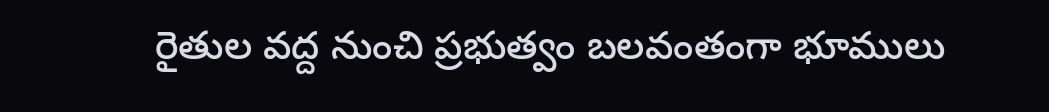రైతుల వద్ద నుంచి ప్రభుత్వం బలవంతంగా భూములు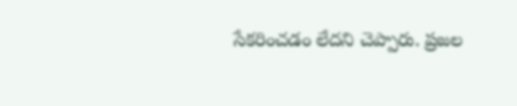సేకరించడం లేదని చెప్పారు. ప్రజల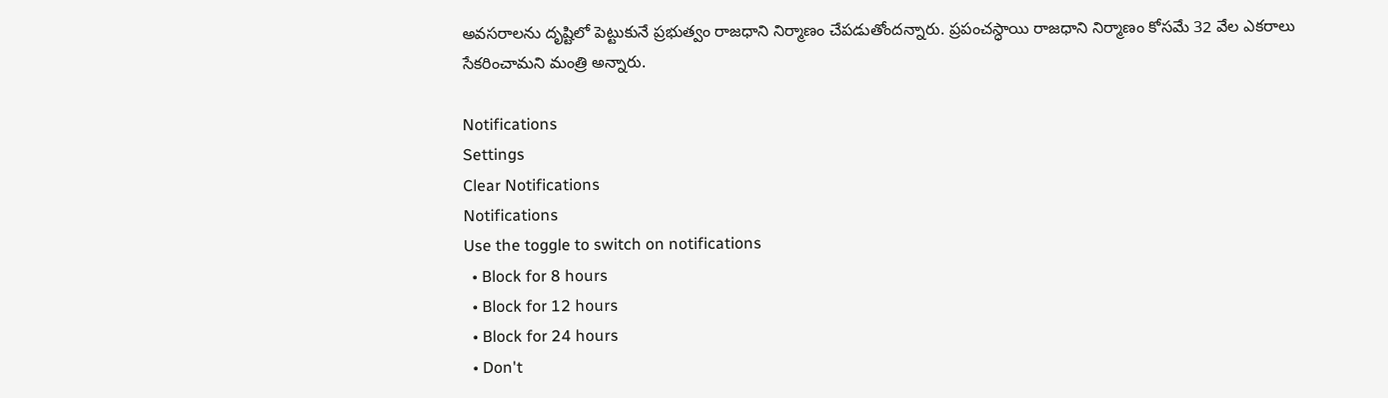అవసరాలను దృష్టిలో పెట్టుకునే ప్రభుత్వం రాజధాని నిర్మాణం చేపడుతోందన్నారు. ప్రపంచస్ధాయి రాజధాని నిర్మాణం కోసమే 32 వేల ఎకరాలు సేకరించామని మంత్రి అన్నారు.

Notifications
Settings
Clear Notifications
Notifications
Use the toggle to switch on notifications
  • Block for 8 hours
  • Block for 12 hours
  • Block for 24 hours
  • Don't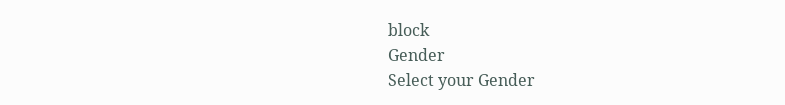block
Gender
Select your Gender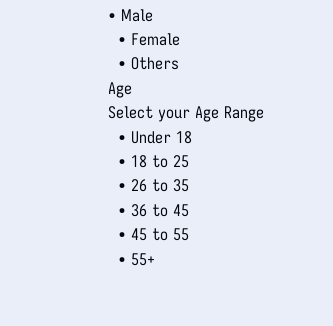• Male
  • Female
  • Others
Age
Select your Age Range
  • Under 18
  • 18 to 25
  • 26 to 35
  • 36 to 45
  • 45 to 55
  • 55+